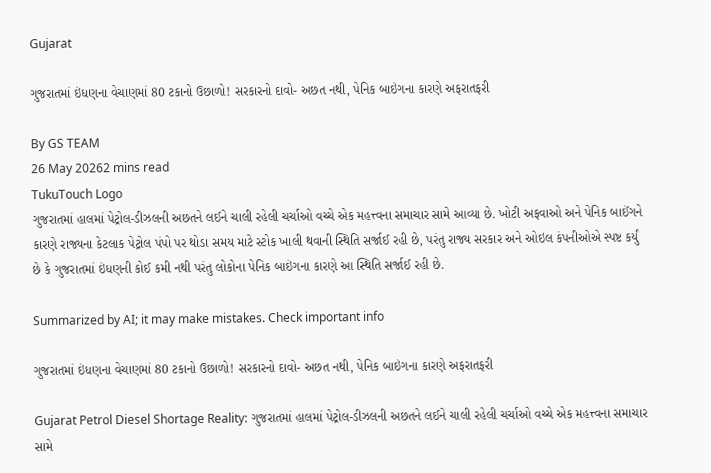Gujarat

ગુજરાતમાં ઇંધણના વેચાણમાં 80 ટકાનો ઉછાળો! સરકારનો દાવો- અછત નથી, પેનિક બાઇંગના કારણે અફરાતફરી

By GS TEAM
26 May 20262 mins read
TukuTouch Logo
ગુજરાતમાં હાલમાં પેટ્રોલ-ડીઝલની અછતને લઈને ચાલી રહેલી ચર્ચાઓ વચ્ચે એક મહત્ત્વના સમાચાર સામે આવ્યા છે. ખોટી અફવાઓ અને પેનિક બાઈંગને કારણે રાજ્યના કેટલાક પેટ્રોલ પંપો પર થોડા સમય માટે સ્ટોક ખાલી થવાની સ્થિતિ સર્જાઈ રહી છે, પરંતુ રાજ્ય સરકાર અને ઓઇલ કંપનીઓએ સ્પષ્ટ કર્યું છે કે ગુજરાતમાં ઇંધણની કોઈ કમી નથી પરંતુ લોકોના પેનિક બાઇંગના કારણે આ સ્થિતિ સર્જાઈ રહી છે.

Summarized by AI; it may make mistakes. Check important info

ગુજરાતમાં ઇંધણના વેચાણમાં 80 ટકાનો ઉછાળો! સરકારનો દાવો- અછત નથી, પેનિક બાઇંગના કારણે અફરાતફરી

Gujarat Petrol Diesel Shortage Reality: ગુજરાતમાં હાલમાં પેટ્રોલ-ડીઝલની અછતને લઈને ચાલી રહેલી ચર્ચાઓ વચ્ચે એક મહત્ત્વના સમાચાર સામે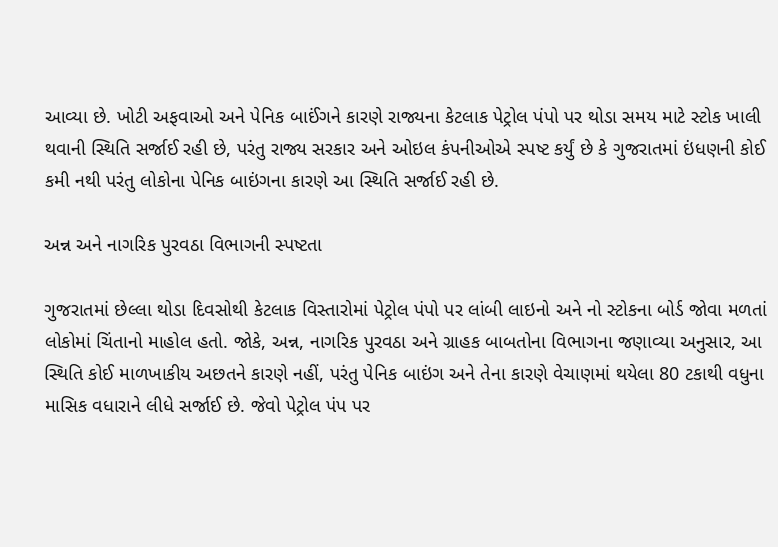આવ્યા છે. ખોટી અફવાઓ અને પેનિક બાઈંગને કારણે રાજ્યના કેટલાક પેટ્રોલ પંપો પર થોડા સમય માટે સ્ટોક ખાલી થવાની સ્થિતિ સર્જાઈ રહી છે, પરંતુ રાજ્ય સરકાર અને ઓઇલ કંપનીઓએ સ્પષ્ટ કર્યું છે કે ગુજરાતમાં ઇંધણની કોઈ કમી નથી પરંતુ લોકોના પેનિક બાઇંગના કારણે આ સ્થિતિ સર્જાઈ રહી છે.

અન્ન અને નાગરિક પુરવઠા વિભાગની સ્પષ્ટતા

ગુજરાતમાં છેલ્લા થોડા દિવસોથી કેટલાક વિસ્તારોમાં પેટ્રોલ પંપો પર લાંબી લાઇનો અને નો સ્ટોકના બોર્ડ જોવા મળતાં લોકોમાં ચિંતાનો માહોલ હતો. જોકે, અન્ન, નાગરિક પુરવઠા અને ગ્રાહક બાબતોના વિભાગના જણાવ્યા અનુસાર, આ સ્થિતિ કોઈ માળખાકીય અછતને કારણે નહીં, પરંતુ પેનિક બાઇંગ અને તેના કારણે વેચાણમાં થયેલા 80 ટકાથી વધુના માસિક વધારાને લીધે સર્જાઈ છે. જેવો પેટ્રોલ પંપ પર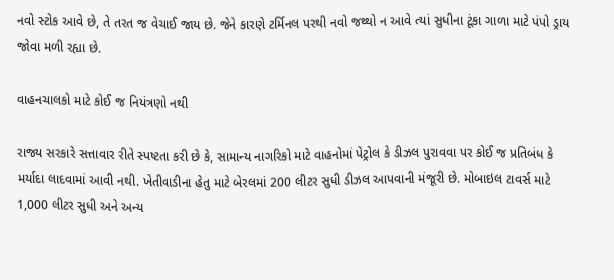નવો સ્ટોક આવે છે, તે તરત જ વેચાઈ જાય છે. જેને કારણે ટર્મિનલ પરથી નવો જથ્થો ન આવે ત્યાં સુધીના ટૂંકા ગાળા માટે પંપો ડ્રાય જોવા મળી રહ્યા છે.

વાહનચાલકો માટે કોઈ જ નિયંત્રણો નથી

રાજ્ય સરકારે સત્તાવાર રીતે સ્પષ્ટતા કરી છે કે, સામાન્ય નાગરિકો માટે વાહનોમાં પેટ્રોલ કે ડીઝલ પુરાવવા પર કોઈ જ પ્રતિબંધ કે મર્યાદા લાદવામાં આવી નથી. ખેતીવાડીના હેતુ માટે બેરલમાં 200 લીટર સુધી ડીઝલ આપવાની મંજૂરી છે. મોબાઇલ ટાવર્સ માટે 1,000 લીટર સુધી અને અન્ય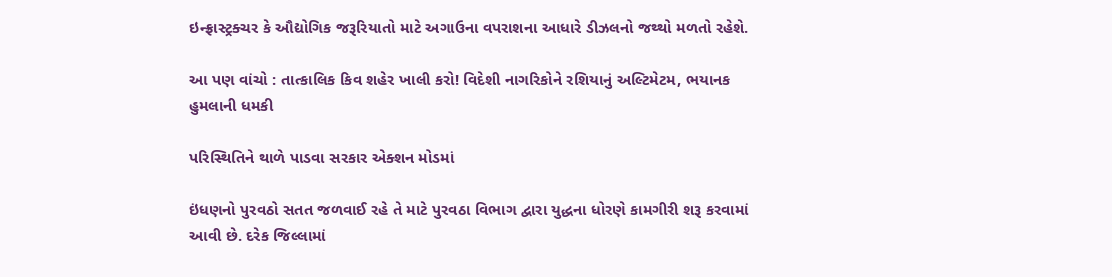ઇન્ફ્રાસ્ટ્રક્ચર કે ઔદ્યોગિક જરૂરિયાતો માટે અગાઉના વપરાશના આધારે ડીઝલનો જથ્થો મળતો રહેશે.

આ પણ વાંચો : તાત્કાલિક કિવ શહેર ખાલી કરો! વિદેશી નાગરિકોને રશિયાનું અલ્ટિમેટમ, ભયાનક હુમલાની ધમકી

પરિસ્થિતિને થાળે પાડવા સરકાર એક્શન મોડમાં

ઇંધણનો પુરવઠો સતત જળવાઈ રહે તે માટે પુરવઠા વિભાગ દ્વારા યુદ્ધના ધોરણે કામગીરી શરૂ કરવામાં આવી છે. દરેક જિલ્લામાં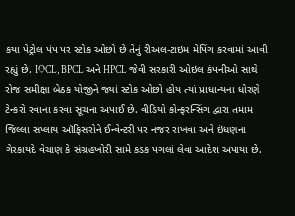કયા પેટ્રોલ પંપ પર સ્ટોક ઓછો છે તેનું રીઅલ-ટાઇમ મેપિંગ કરવામાં આવી રહ્યું છે. IOCL, BPCL અને HPCL જેવી સરકારી ઓઇલ કંપનીઓ સાથે રોજ સમીક્ષા બેઠક યોજીને જ્યાં સ્ટોક ઓછો હોય ત્યાં પ્રાધાન્યના ધોરણે ટેન્કરો રવાના કરવા સૂચના અપાઈ છે. વીડિયો કોન્ફરન્સિંગ દ્વારા તમામ જિલ્લા સપ્લાય ઑફિસરોને ઈન્વેન્ટરી પર નજર રાખવા અને ઇંધણના ગેરકાયદે વેચાણ કે સંગ્રહખોરી સામે કડક પગલાં લેવા આદેશ અપાયા છે.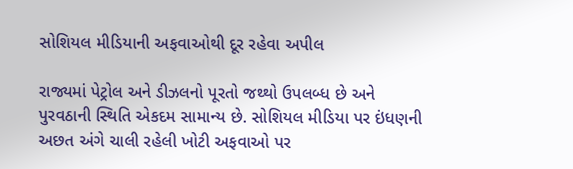સોશિયલ મીડિયાની અફવાઓથી દૂર રહેવા અપીલ

રાજ્યમાં પેટ્રોલ અને ડીઝલનો પૂરતો જથ્થો ઉપલબ્ધ છે અને પુરવઠાની સ્થિતિ એકદમ સામાન્ય છે. સોશિયલ મીડિયા પર ઇંધણની અછત અંગે ચાલી રહેલી ખોટી અફવાઓ પર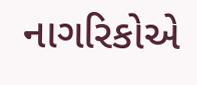નાગરિકોએ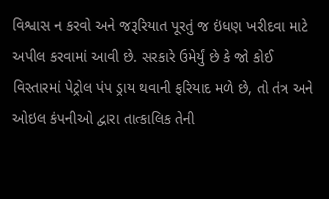વિશ્વાસ ન કરવો અને જરૂરિયાત પૂરતું જ ઇંધણ ખરીદવા માટે અપીલ કરવામાં આવી છે. સરકારે ઉમેર્યું છે કે જો કોઈ વિસ્તારમાં પેટ્રોલ પંપ ડ્રાય થવાની ફરિયાદ મળે છે, તો તંત્ર અને ઓઇલ કંપનીઓ દ્વારા તાત્કાલિક તેની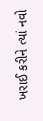ખરાઈ કરીને ત્યાં નવો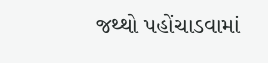જથ્થો પહોંચાડવામાં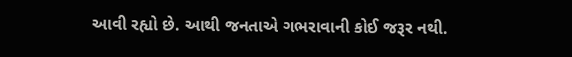આવી રહ્યો છે. આથી જનતાએ ગભરાવાની કોઈ જરૂર નથી.